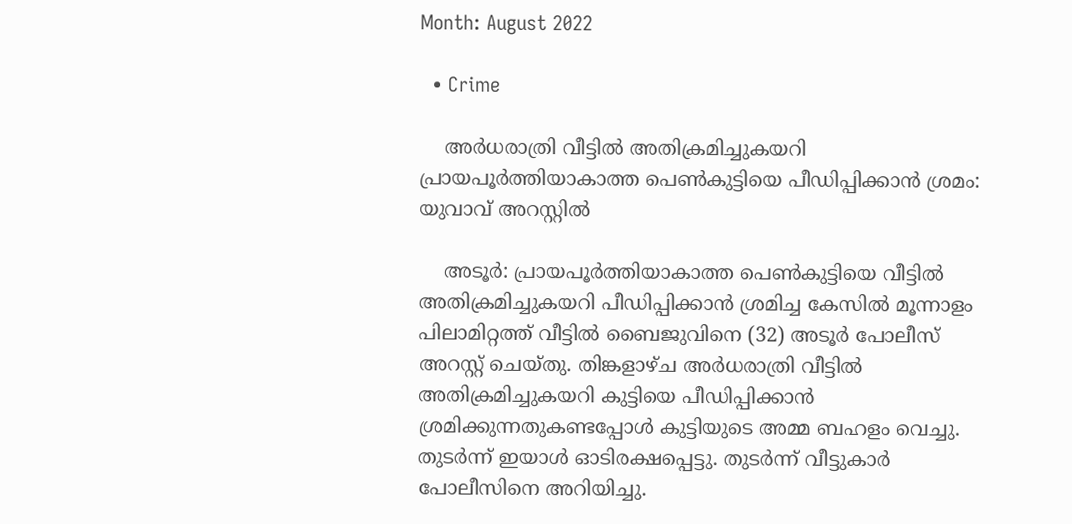Month: August 2022

  • Crime

    അര്‍ധരാത്രി വീട്ടില്‍ അതിക്രമിച്ചുകയറി പ്രായപൂര്‍ത്തിയാകാത്ത പെണ്‍കുട്ടിയെ പീഡിപ്പിക്കാന്‍ ശ്രമം: യുവാവ് അറസ്റ്റില്‍

    അടൂര്‍: പ്രായപൂര്‍ത്തിയാകാത്ത പെണ്‍കുട്ടിയെ വീട്ടില്‍ അതിക്രമിച്ചുകയറി പീഡിപ്പിക്കാന്‍ ശ്രമിച്ച കേസില്‍ മൂന്നാളം പിലാമിറ്റത്ത് വീട്ടില്‍ ബൈജുവിനെ (32) അടൂര്‍ പോലീസ് അറസ്റ്റ് ചെയ്തു. തിങ്കളാഴ്ച അര്‍ധരാത്രി വീട്ടില്‍ അതിക്രമിച്ചുകയറി കുട്ടിയെ പീഡിപ്പിക്കാന്‍ ശ്രമിക്കുന്നതുകണ്ടപ്പോള്‍ കുട്ടിയുടെ അമ്മ ബഹളം വെച്ചു. തുടര്‍ന്ന് ഇയാള്‍ ഓടിരക്ഷപ്പെട്ടു. തുടര്‍ന്ന് വീട്ടുകാര്‍ പോലീസിനെ അറിയിച്ചു.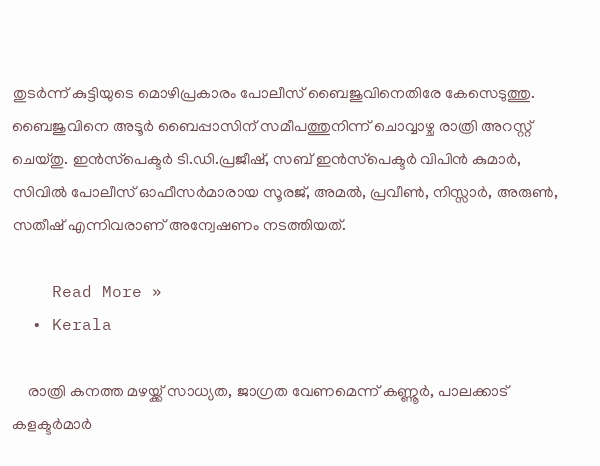തുടര്‍ന്ന് കുട്ടിയുടെ മൊഴിപ്രകാരം പോലീസ് ബൈജുവിനെതിരേ കേസെടുത്തു. ബൈജുവിനെ അടൂര്‍ ബൈപ്പാസിന് സമീപത്തുനിന്ന് ചൊവ്വാഴ്ച രാത്രി അറസ്റ്റ് ചെയ്തു. ഇന്‍സ്‌പെക്ടര്‍ ടി.ഡി.പ്രജീഷ്, സബ് ഇന്‍സ്‌പെക്ടര്‍ വിപിന്‍ കുമാര്‍, സിവില്‍ പോലീസ് ഓഫീസര്‍മാരായ സൂരജ്, അമല്‍, പ്രവീണ്‍, നിസ്സാര്‍, അരുണ്‍, സതീഷ് എന്നിവരാണ് അന്വേഷണം നടത്തിയത്.

    Read More »
  • Kerala

    രാത്രി കനത്ത മഴയ്ക്ക് സാധ്യത, ജാഗ്രത വേണമെന്ന് കണ്ണൂര്‍, പാലക്കാട് കളക്ടര്‍മാര്‍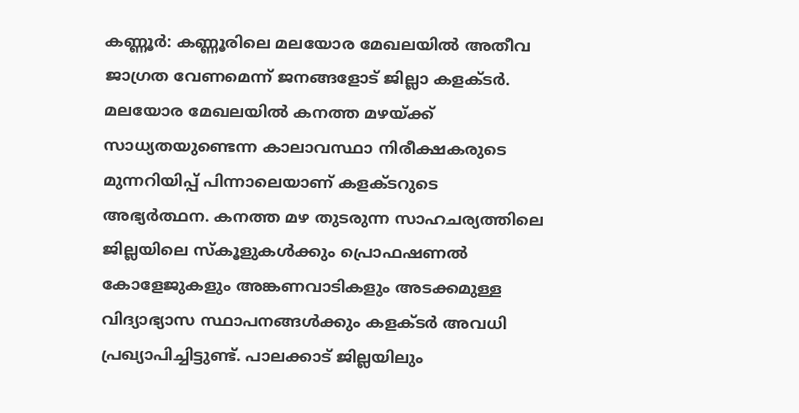കണ്ണൂര്‍: കണ്ണൂരിലെ മലയോര മേഖലയിൽ അതീവ ജാഗ്രത വേണമെന്ന് ജനങ്ങളോട് ജില്ലാ കളക്ടര്‍. മലയോര മേഖലയിൽ കനത്ത മഴയ്ക്ക് സാധ്യതയുണ്ടെന്ന കാലാവസ്ഥാ നിരീക്ഷകരുടെ മുന്നറിയിപ്പ് പിന്നാലെയാണ് കളക്ടറുടെ അഭ്യര്‍ത്ഥന. കനത്ത മഴ തുടരുന്ന സാഹചര്യത്തിലെ ജില്ലയിലെ സ്കൂളുകൾക്കും പ്രൊഫഷണൽ കോളേജുകളും അങ്കണവാടികളും അടക്കമുള്ള വിദ്യാഭ്യാസ സ്ഥാപനങ്ങൾക്കും കളക്ടര്‍ അവധി പ്രഖ്യാപിച്ചിട്ടുണ്ട്. പാലക്കാട് ജില്ലയിലും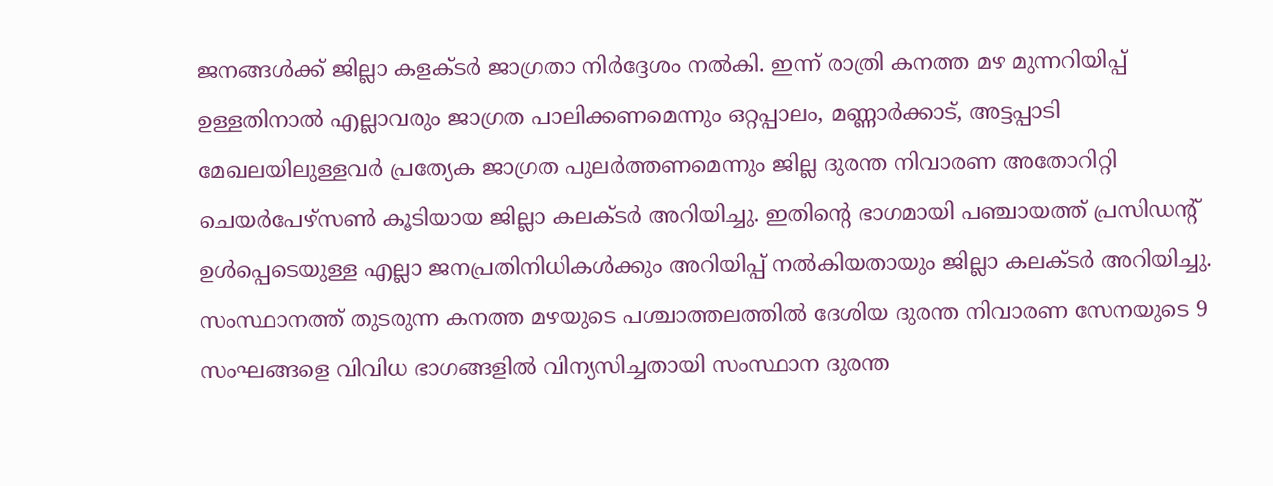ജനങ്ങൾക്ക് ജില്ലാ കളക്ടര്‍ ജാഗ്രതാ നിര്‍ദ്ദേശം നൽകി. ഇന്ന് രാത്രി കനത്ത മഴ മുന്നറിയിപ്പ് ഉള്ളതിനാൽ എല്ലാവരും ജാഗ്രത പാലിക്കണമെന്നും ഒറ്റപ്പാലം, മണ്ണാർക്കാട്, അട്ടപ്പാടി മേഖലയിലുള്ളവർ പ്രത്യേക ജാഗ്രത പുലർത്തണമെന്നും ജില്ല ദുരന്ത നിവാരണ അതോറിറ്റി ചെയർപേഴ്സൺ കൂടിയായ ജില്ലാ കലക്ടർ അറിയിച്ചു. ഇതിന്റെ ഭാഗമായി പഞ്ചായത്ത് പ്രസിഡൻ്റ് ഉൾപ്പെടെയുള്ള എല്ലാ ജനപ്രതിനിധികൾക്കും അറിയിപ്പ് നൽകിയതായും ജില്ലാ കലക്ടർ അറിയിച്ചു. സംസ്ഥാനത്ത് തുടരുന്ന കനത്ത മഴയുടെ പശ്ചാത്തലത്തിൽ ദേശിയ ദുരന്ത നിവാരണ സേനയുടെ 9 സംഘങ്ങളെ വിവിധ ഭാഗങ്ങളിൽ വിന്യസിച്ചതായി സംസ്ഥാന ദുരന്ത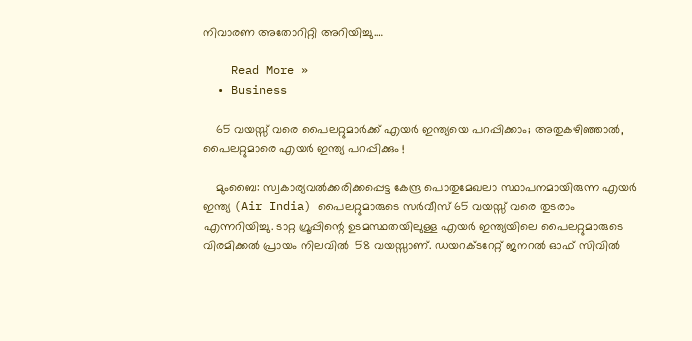നിവാരണ അതോറിറ്റി അറിയിച്ചു.…

    Read More »
  • Business

    65 വയസ്സ് വരെ പൈലറ്റുമാര്‍ക്ക് എയര്‍ ഇന്ത്യയെ പറപ്പിക്കാം; അതുകഴിഞ്ഞാല്‍, പൈലറ്റുമാരെ എയര്‍ ഇന്ത്യ പറപ്പിക്കും !

    മുംബൈ: സ്വകാര്യവൽക്കരിക്കപ്പെട്ട കേന്ദ്ര പൊതുമേഖലാ സ്ഥാപനമായിരുന്ന എയർ ഇന്ത്യ (Air India) പൈലറ്റുമാരുടെ സർവീസ് 65 വയസ്സ് വരെ തുടരാം എന്നറിയിച്ചു. ടാറ്റ ഗ്രൂപ്പിന്റെ ഉടമസ്ഥതയിലുള്ള എയർ ഇന്ത്യയിലെ പൈലറ്റുമാരുടെ വിരമിക്കൽ പ്രായം നിലവിൽ  58 വയസ്സാണ്. ഡയറക്ടറേറ്റ് ജനറൽ ഓഫ് സിവിൽ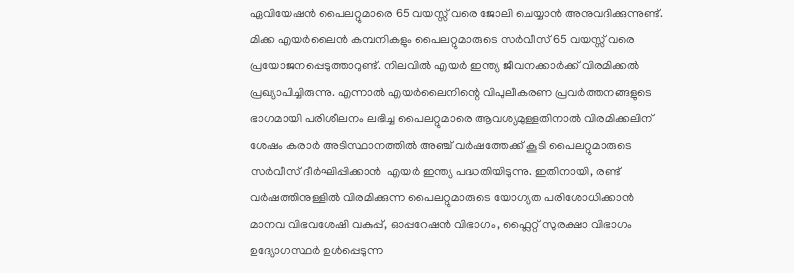ഏവിയേഷൻ പൈലറ്റുമാരെ 65 വയസ്സ് വരെ ജോലി ചെയ്യാൻ അനുവദിക്കുന്നുണ്ട്. മിക്ക എയർലൈൻ കമ്പനികളും പൈലറ്റുമാരുടെ സർവീസ് 65 വയസ്സ് വരെ പ്രയോജനപ്പെടുത്താറുണ്ട്. നിലവിൽ എയർ ഇന്ത്യ ജീവനക്കാർക്ക് വിരമിക്കൽ പ്രഖ്യാപിച്ചിരുന്നു. എന്നാൽ എയർലൈനിന്റെ വിപുലീകരണ പ്രവർത്തനങ്ങളുടെ ഭാഗമായി പരിശീലനം ലഭിച്ച പൈലറ്റുമാരെ ആവശ്യമുള്ളതിനാൽ വിരമിക്കലിന് ശേഷം കരാർ അടിസ്ഥാനത്തിൽ അഞ്ച് വർഷത്തേക്ക് കൂടി പൈലറ്റുമാരുടെ സർവീസ് ദീർഘിപ്പിക്കാൻ  എയർ ഇന്ത്യ പദ്ധതിയിടുന്നു. ഇതിനായി, രണ്ട് വർഷത്തിനുള്ളിൽ വിരമിക്കുന്ന പൈലറ്റുമാരുടെ യോഗ്യത പരിശോധിക്കാൻ മാനവ വിഭവശേഷി വകുപ്പ്, ഓപ്പറേഷൻ വിഭാഗം, ഫ്ലൈറ്റ് സുരക്ഷാ വിഭാഗം ഉദ്യോഗസ്ഥർ ഉൾപ്പെടുന്ന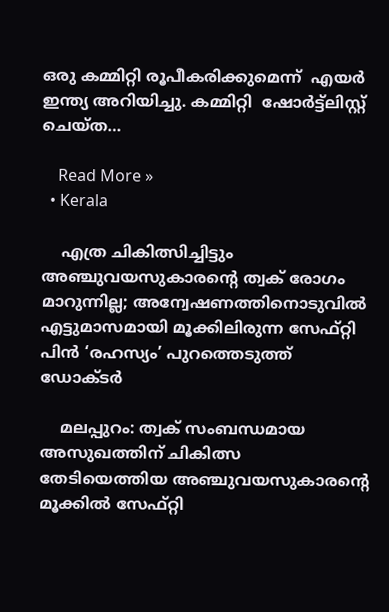ഒരു കമ്മിറ്റി രൂപീകരിക്കുമെന്ന്  എയർ ഇന്ത്യ അറിയിച്ചു. കമ്മിറ്റി  ഷോർട്ട്‌ലിസ്റ്റ് ചെയ്ത…

    Read More »
  • Kerala

    എത്ര ചികിത്സിച്ചിട്ടും അഞ്ചുവയസുകാരന്റെ ത്വക് രോഗം മാറുന്നില്ല; അന്വേഷണത്തിനൊടുവില്‍ എട്ടുമാസമായി മൂക്കിലിരുന്ന സേഫ്റ്റി പിന്‍ ‘രഹസ്യം’ പുറത്തെടുത്ത് ഡോക്ടര്‍

    മലപ്പുറം: ത്വക് സംബന്ധമായ അസുഖത്തിന് ചികിത്സ തേടിയെത്തിയ അഞ്ചുവയസുകാരന്റെ മൂക്കില്‍ സേഫ്റ്റി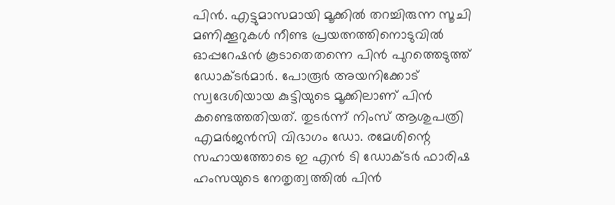പിന്‍. എട്ടുമാസമായി മൂക്കില്‍ തറച്ചിരുന്ന സൂചി മണിക്കൂറുകള്‍ നീണ്ട പ്രയത്നത്തിനൊടുവില്‍ ഓപ്പറേഷന്‍ കൂടാതെതന്നെ പിന്‍ പുറത്തെടുത്ത് ഡോക്ടര്‍മാര്‍. പോരൂര്‍ അയനിക്കോട് സ്വദേശിയായ കുട്ടിയുടെ മൂക്കിലാണ് പിന്‍ കണ്ടെത്തതിയത്. തുടര്‍ന്ന് നിംസ് ആശുപത്രി എമര്‍ജന്‍സി വിഭാഗം ഡോ. രമേശിന്റെ സഹായത്തോടെ ഇ എന്‍ ടി ഡോക്ടര്‍ ഫാരിഷ ഹംസയുടെ നേതൃത്വത്തില്‍ പിന്‍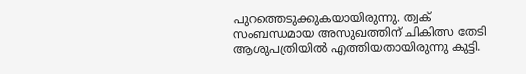പുറത്തെടുക്കുകയായിരുന്നു. ത്വക് സംബന്ധമായ അസുഖത്തിന് ചികിത്സ തേടി ആശുപത്രിയില്‍ എത്തിയതായിരുന്നു കുട്ടി.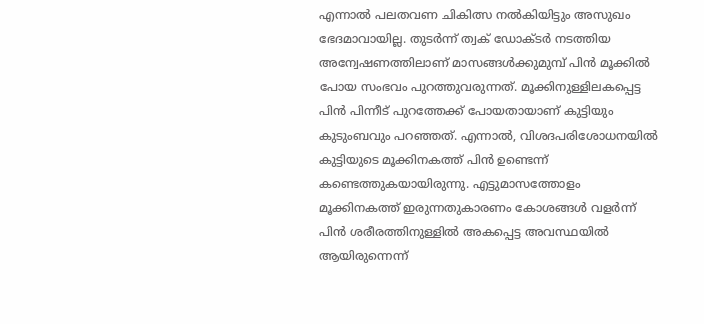എന്നാല്‍ പലതവണ ചികിത്സ നല്‍കിയിട്ടും അസുഖം ഭേദമാവായില്ല. തുടര്‍ന്ന് ത്വക് ഡോക്ടര്‍ നടത്തിയ അന്വേഷണത്തിലാണ് മാസങ്ങള്‍ക്കുമുമ്പ് പിന്‍ മൂക്കില്‍ പോയ സംഭവം പുറത്തുവരുന്നത്. മൂക്കിനുള്ളിലകപ്പെട്ട പിന്‍ പിന്നീട് പുറത്തേക്ക് പോയതായാണ് കുട്ടിയും കുടുംബവും പറഞ്ഞത്. എന്നാല്‍, വിശദപരിശോധനയില്‍ കുട്ടിയുടെ മൂക്കിനകത്ത് പിന്‍ ഉണ്ടെന്ന് കണ്ടെത്തുകയായിരുന്നു. എട്ടുമാസത്തോളം മൂക്കിനകത്ത് ഇരുന്നതുകാരണം കോശങ്ങള്‍ വളര്‍ന്ന് പിന്‍ ശരീരത്തിനുള്ളില്‍ അകപ്പെട്ട അവസ്ഥയില്‍ ആയിരുന്നെന്ന്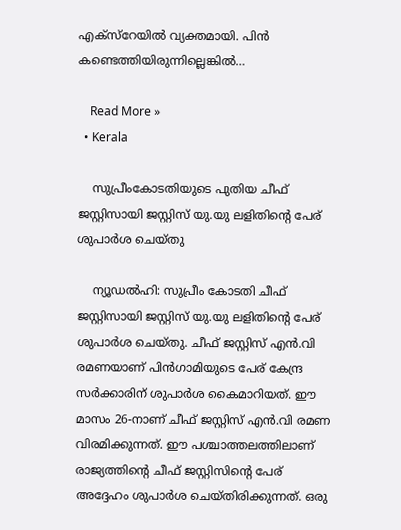എക്സ്റേയില്‍ വ്യക്തമായി. പിന്‍ കണ്ടെത്തിയിരുന്നില്ലെങ്കില്‍…

    Read More »
  • Kerala

    സുപ്രീംകോടതിയുടെ പുതിയ ചീഫ് ജസ്റ്റിസായി ജസ്റ്റിസ് യു.യു ലളിതിന്റെ പേര് ശുപാര്‍ശ ചെയ്തു

    ന്യൂഡല്‍ഹി: സുപ്രീം കോടതി ചീഫ് ജസ്റ്റിസായി ജസ്റ്റിസ് യു.യു ലളിതിന്റെ പേര് ശുപാര്‍ശ ചെയ്തു. ചീഫ് ജസ്റ്റിസ് എന്‍.വി രമണയാണ് പിന്‍ഗാമിയുടെ പേര് കേന്ദ്ര സര്‍ക്കാരിന് ശുപാര്‍ശ കൈമാറിയത്. ഈ മാസം 26-നാണ് ചീഫ് ജസ്റ്റിസ് എന്‍.വി രമണ വിരമിക്കുന്നത്. ഈ പശ്ചാത്തലത്തിലാണ് രാജ്യത്തിന്റെ ചീഫ് ജസ്റ്റിസിന്റെ പേര് അദ്ദേഹം ശുപാര്‍ശ ചെയ്തിരിക്കുന്നത്. ഒരു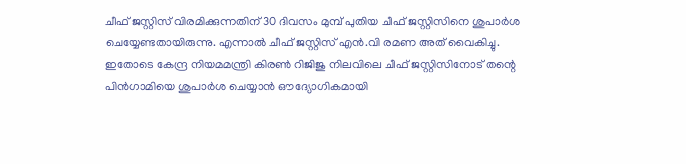ചീഫ് ജസ്റ്റിസ് വിരമിക്കുന്നതിന് 30 ദിവസം മുമ്പ് പുതിയ ചീഫ് ജസ്റ്റിസിനെ ശുപാര്‍ശ ചെയ്യേണ്ടതായിരുന്നു. എന്നാല്‍ ചീഫ് ജസ്റ്റിസ് എന്‍.വി രമണ അത് വൈകിച്ചു. ഇതോടെ കേന്ദ്ര നിയമമന്ത്രി കിരണ്‍ റിജിജു നിലവിലെ ചീഫ് ജസ്റ്റിസിനോട് തന്റെ പിന്‍ഗാമിയെ ശുപാര്‍ശ ചെയ്യാന്‍ ഔദ്യോഗികമായി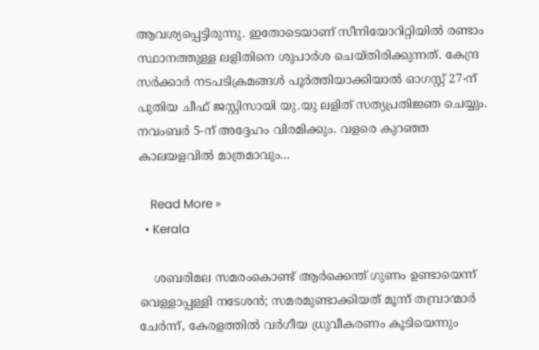ആവശ്യപ്പെട്ടിരുന്നു. ഇതോടെയാണ് സീനിയോറിറ്റിയില്‍ രണ്ടാം സ്ഥാനത്തുള്ള ലളിതിനെ ശുപാര്‍ശ ചെയ്തിരിക്കുന്നത്. കേന്ദ്ര സര്‍ക്കാര്‍ നടപടിക്രമങ്ങള്‍ പൂര്‍ത്തിയാക്കിയാല്‍ ഓഗസ്റ്റ് 27-ന് പുതിയ ചീഫ് ജസ്റ്റിസായി യു.യു ലളിത് സത്യപ്രതിജ്ഞ ചെയ്യും. നവംബര്‍ 5-ന് അദ്ദേഹം വിരമിക്കും. വളരെ കുറഞ്ഞ കാലയളവില്‍ മാത്രമാവും…

    Read More »
  • Kerala

    ശബരിമല സമരംകൊണ്ട് ആര്‍ക്കെന്ത് ഗുണം ഉണ്ടായെന്ന് വെള്ളാപ്പള്ളി നടേശന്‍; സമരമുണ്ടാക്കിയത് മൂന്ന് തമ്പ്രാന്മാര്‍ ചേര്‍ന്ന്, കേരളത്തില്‍ വര്‍ഗീയ ധ്രുവീകരണം കൂടിയെന്നും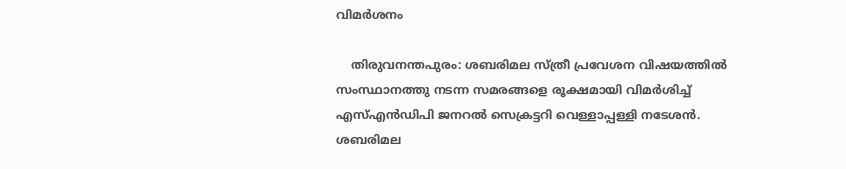വിമര്‍ശനം

    തിരുവനന്തപുരം: ശബരിമല സ്ത്രീ പ്രവേശന വിഷയത്തില്‍ സംസ്ഥാനത്തു നടന്ന സമരങ്ങളെ രൂക്ഷമായി വിമര്‍ശിച്ച് എസ്എന്‍ഡിപി ജനറല്‍ സെക്രട്ടറി വെള്ളാപ്പള്ളി നടേശന്‍. ശബരിമല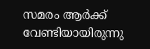സമരം ആര്‍ക്ക് വേണ്ടിയായിരുന്നു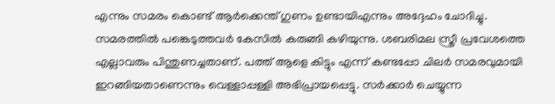എന്നും സമരം കൊണ്ട് ആര്‍ക്കെന്ത് ഗുണം ഉണ്ടായിഎന്നും അദ്ദേഹം ചോദിച്ചു. സമരത്തില്‍ പങ്കെടുത്തവര്‍ കേസില്‍ കരുങ്ങി കഴിയുന്നു. ശബരിമല സ്ത്രീ പ്രവേശത്തെ എല്ലാവരും പിന്തുണച്ചതാണ്. പത്ത് ആളെ കിട്ടും എന്ന് കണ്ടപ്പോ ചിലര്‍ സമരവുമായി ഇറങ്ങിയതാണെന്നും വെള്ളാപ്പള്ളി അഭിപ്രായപ്പെട്ടു. സര്‍ക്കാര്‍ ചെയ്യുന്ന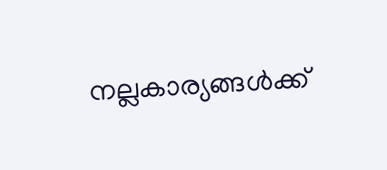നല്ലകാര്യങ്ങള്‍ക്ക്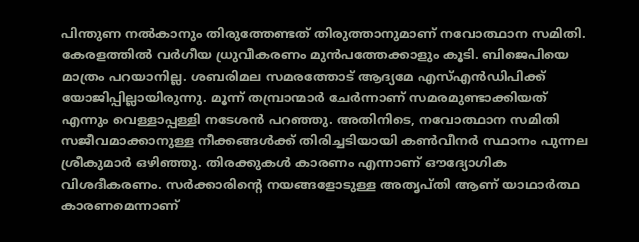പിന്തുണ നല്‍കാനും തിരുത്തേണ്ടത് തിരുത്താനുമാണ് നവോത്ഥാന സമിതി. കേരളത്തില്‍ വര്‍ഗീയ ധ്രുവീകരണം മുന്‍പത്തേക്കാളും കൂടി. ബിജെപിയെ മാത്രം പറയാനില്ല. ശബരിമല സമരത്തോട് ആദ്യമേ എസ്എന്‍ഡിപിക്ക് യോജിപ്പില്ലായിരുന്നു. മൂന്ന് തമ്പ്രാന്മാര്‍ ചേര്‍ന്നാണ് സമരമുണ്ടാക്കിയത് എന്നും വെള്ളാപ്പള്ളി നടേശന്‍ പറഞ്ഞു. അതിനിടെ, നവോത്ഥാന സമിതി സജീവമാക്കാനുള്ള നീക്കങ്ങള്‍ക്ക് തിരിച്ചടിയായി കണ്‍വീനര്‍ സ്ഥാനം പുന്നല ശ്രീകുമാര്‍ ഒഴിഞ്ഞു. തിരക്കുകള്‍ കാരണം എന്നാണ് ഔദ്യോഗിക വിശദീകരണം. സര്‍ക്കാരിന്റെ നയങ്ങളോടുള്ള അതൃപ്തി ആണ് യാഥാര്‍ത്ഥ കാരണമെന്നാണ്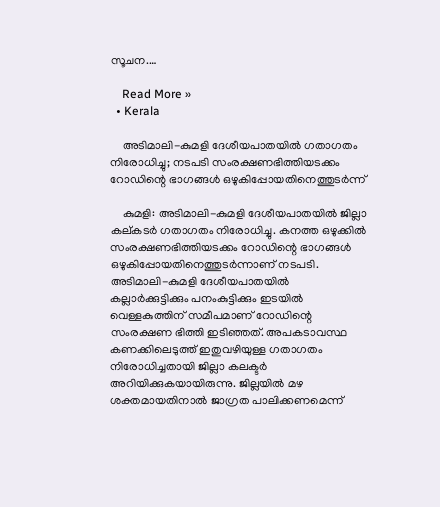സൂചന.…

    Read More »
  • Kerala

    അടിമാലി-കുമളി ദേശീയപാതയില്‍ ഗതാഗതം നിരോധിച്ചു; നടപടി സംരക്ഷണഭിത്തിയടക്കം റോഡിന്റെ ഭാഗങ്ങള്‍ ഒഴുകിപ്പോയതിനെത്തുടര്‍ന്ന്

    കുമളി: അടിമാലി-കുമളി ദേശീയപാതയില്‍ ജില്ലാ കല്കടര്‍ ഗതാഗതം നിരോധിച്ചു. കനത്ത ഒഴുക്കില്‍ സംരക്ഷണഭിത്തിയടക്കം റോഡിന്റെ ഭാഗങ്ങള്‍ ഒഴുകിപ്പോയതിനെത്തുടര്‍ന്നാണ് നടപടി. അടിമാലി-കുമളി ദേശീയപാതയില്‍ കല്ലാര്‍ക്കുട്ടിക്കും പനംകുട്ടിക്കും ഇടയില്‍ വെള്ളകുത്തിന് സമീപമാണ് റോഡിന്റെ സംരക്ഷണ ഭിത്തി ഇടിഞ്ഞത്. അപകടാവസ്ഥ കണക്കിലെടുത്ത് ഇതുവഴിയുള്ള ഗതാഗതം നിരോധിച്ചതായി ജില്ലാ കലക്ടര്‍ അറിയിക്കുകയായിരുന്നു. ജില്ലയില്‍ മഴ ശക്തമായതിനാല്‍ ജാഗ്രത പാലിക്കണമെന്ന്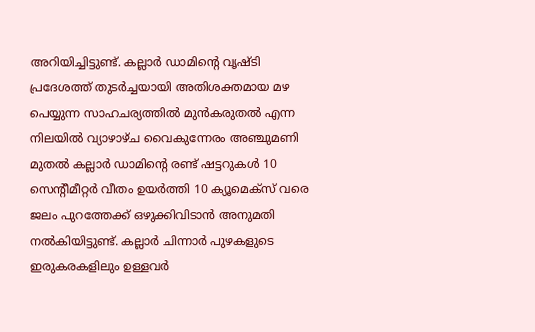അറിയിച്ചിട്ടുണ്ട്. കല്ലാര്‍ ഡാമിന്റെ വൃഷ്ടി പ്രദേശത്ത് തുടര്‍ച്ചയായി അതിശക്തമായ മഴ പെയ്യുന്ന സാഹചര്യത്തില്‍ മുന്‍കരുതല്‍ എന്ന നിലയില്‍ വ്യാഴാഴ്ച വൈകുന്നേരം അഞ്ചുമണി മുതല്‍ കല്ലാര്‍ ഡാമിന്റെ രണ്ട് ഷട്ടറുകള്‍ 10 സെന്റീമീറ്റര്‍ വീതം ഉയര്‍ത്തി 10 ക്യൂമെക്സ് വരെ ജലം പുറത്തേക്ക് ഒഴുക്കിവിടാന്‍ അനുമതി നല്‍കിയിട്ടുണ്ട്. കല്ലാര്‍ ചിന്നാര്‍ പുഴകളുടെ ഇരുകരകളിലും ഉള്ളവര്‍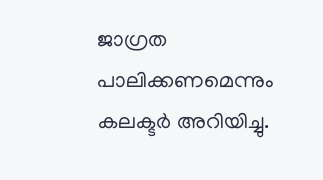ജാഗ്രത പാലിക്കണമെന്നും കലക്ടര്‍ അറിയിച്ചു.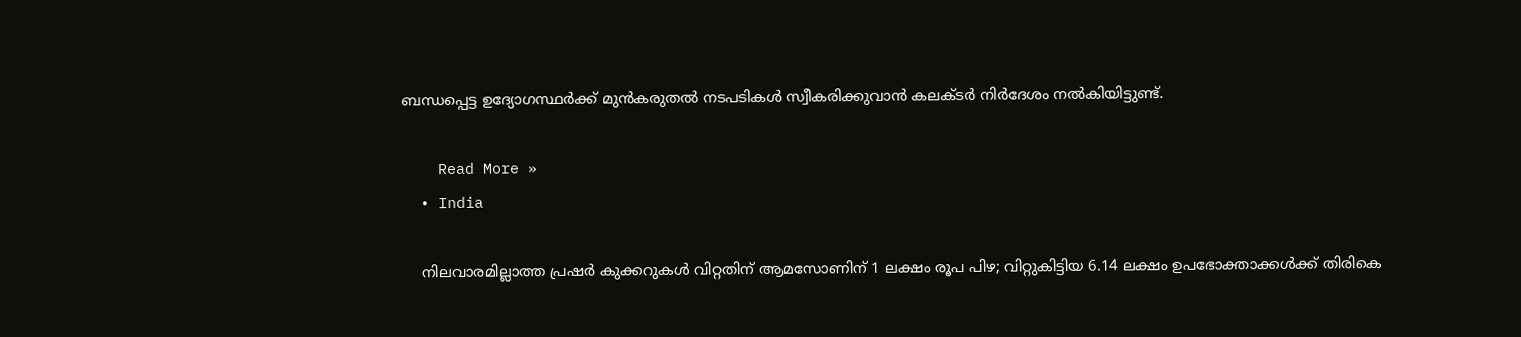ബന്ധപ്പെട്ട ഉദ്യോഗസ്ഥര്‍ക്ക് മുന്‍കരുതല്‍ നടപടികള്‍ സ്വീകരിക്കുവാന്‍ കലക്ടര്‍ നിര്‍ദേശം നല്‍കിയിട്ടുണ്ട്.

    Read More »
  • India

    നിലവാരമില്ലാത്ത പ്രഷര്‍ കുക്കറുകള്‍ വിറ്റതിന് ആമസോണിന് 1 ലക്ഷം രൂപ പിഴ; വിറ്റുകിട്ടിയ 6.14 ലക്ഷം ഉപഭോക്താക്കൾക്ക് തിരികെ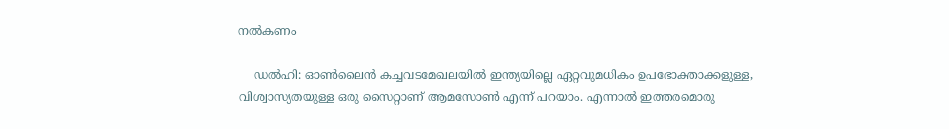നൽകണം

    ഡൽഹി: ഓണ്‍ലൈൻ കച്ചവടമേഖലയിൽ ഇന്ത്യയില്ലെ ഏറ്റവുമധികം ഉപഭോക്താക്കളുള്ള, വിശ്വാസ്യതയുള്ള ഒരു സൈറ്റാണ് ആമസോണ്‍ എന്ന് പറയാം. എന്നാല്‍ ഇത്തരമൊരു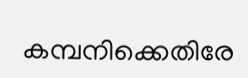കമ്പനിക്കെതിരേ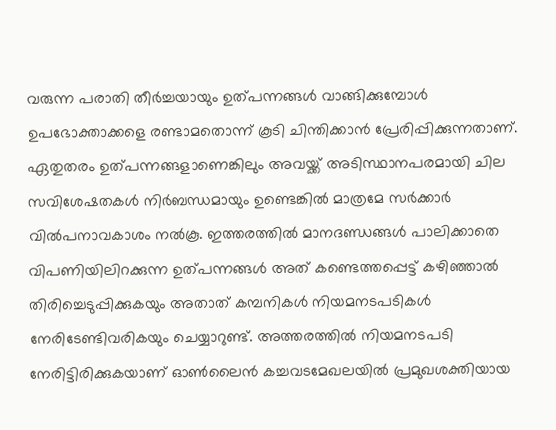വരുന്ന പരാതി തീര്‍ച്ചയായും ഉത്പന്നങ്ങള്‍ വാങ്ങിക്കുമ്പോള്‍ ഉപഭോക്താക്കളെ രണ്ടാമതൊന്ന് കൂടി ചിന്തിക്കാൻ പ്രേരിപ്പിക്കുന്നതാണ്. ഏതുതരം ഉത്പന്നങ്ങളാണെങ്കിലും അവയ്ക്ക് അടിസ്ഥാനപരമായി ചില സവിശേഷതകള്‍ നിര്‍ബന്ധമായും ഉണ്ടെങ്കില്‍ മാത്രമേ സര്‍ക്കാര്‍ വില്‍പനാവകാശം നല്‍കൂ. ഇത്തരത്തില്‍ മാനദണ്ഡങ്ങള്‍ പാലിക്കാതെ വിപണിയിലിറക്കുന്ന ഉത്പന്നങ്ങള്‍ അത് കണ്ടെത്തപ്പെട്ട് കഴിഞ്ഞാല്‍ തിരിച്ചെടുപ്പിക്കുകയും അതാത് കമ്പനികള്‍ നിയമനടപടികള്‍ നേരിടേണ്ടിവരികയും ചെയ്യാറുണ്ട്. അത്തരത്തില്‍ നിയമനടപടി നേരിട്ടിരിക്കുകയാണ് ഓണ്‍ലൈൻ കച്ചവടമേഖലയില്‍ പ്രമുഖശക്തിയായ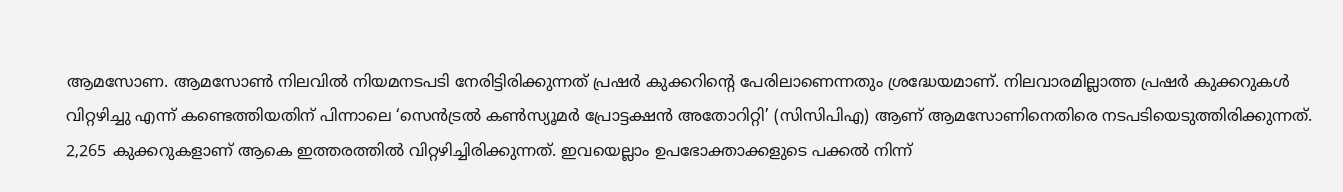ആമസോണ. ആമസോണ്‍ നിലവില്‍ നിയമനടപടി നേരിട്ടിരിക്കുന്നത് പ്രഷര്‍ കുക്കറിന്‍റെ പേരിലാണെന്നതും ശ്രദ്ധേയമാണ്. നിലവാരമില്ലാത്ത പ്രഷര്‍ കുക്കറുകള്‍ വിറ്റഴിച്ചു എന്ന് കണ്ടെത്തിയതിന് പിന്നാലെ ‘സെൻട്രല്‍ കണ്‍സ്യൂമര്‍ പ്രോട്ടക്ഷൻ അതോറിറ്റി’ (സിസിപിഎ) ആണ് ആമസോണിനെതിരെ നടപടിയെടുത്തിരിക്കുന്നത്. 2,265 കുക്കറുകളാണ് ആകെ ഇത്തരത്തില്‍ വിറ്റഴിച്ചിരിക്കുന്നത്. ഇവയെല്ലാം ഉപഭോക്താക്കളുടെ പക്കല്‍ നിന്ന്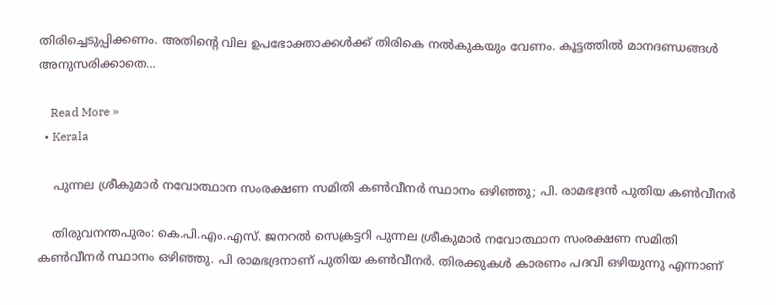തിരിച്ചെടുപ്പിക്കണം. അതിന്‍റെ വില ഉപഭോക്താക്കള്‍ക്ക് തിരികെ നല്‍കുകയും വേണം. കൂട്ടത്തില്‍ മാനദണ്ഡങ്ങള്‍ അനുസരിക്കാതെ…

    Read More »
  • Kerala

    പുന്നല ശ്രീകുമാര്‍ നവോത്ഥാന സംരക്ഷണ സമിതി കണ്‍വീനര്‍ സ്ഥാനം ഒഴിഞ്ഞു; പി. രാമഭദ്രന്‍ പുതിയ കണ്‍വീനര്‍

    തിരുവനന്തപുരം: കെ.പി.എം.എസ്. ജനറല്‍ സെക്രട്ടറി പുന്നല ശ്രീകുമാര്‍ നവോത്ഥാന സംരക്ഷണ സമിതി കണ്‍വീനര്‍ സ്ഥാനം ഒഴിഞ്ഞു. പി രാമഭദ്രനാണ് പുതിയ കണ്‍വീനര്‍. തിരക്കുകള്‍ കാരണം പദവി ഒഴിയുന്നു എന്നാണ്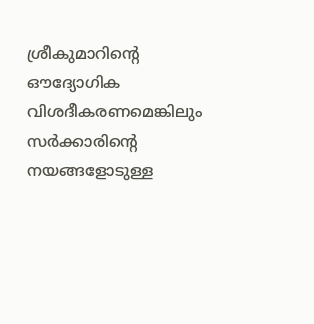ശ്രീകുമാറിന്റെ ഔദ്യോഗിക വിശദീകരണമെങ്കിലും സര്‍ക്കാരിന്റെ നയങ്ങളോടുള്ള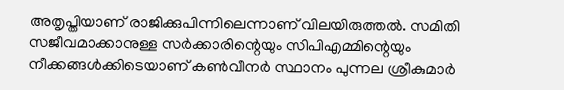അതൃപ്തിയാണ് രാജിക്കുപിന്നിലെന്നാണ് വിലയിരുത്തല്‍. സമിതി സജീവമാക്കാനുള്ള സര്‍ക്കാരിന്റെയും സിപിഎമ്മിന്റെയും നീക്കങ്ങള്‍ക്കിടെയാണ് കണ്‍വീനര്‍ സ്ഥാനം പുന്നല ശ്രീകുമാര്‍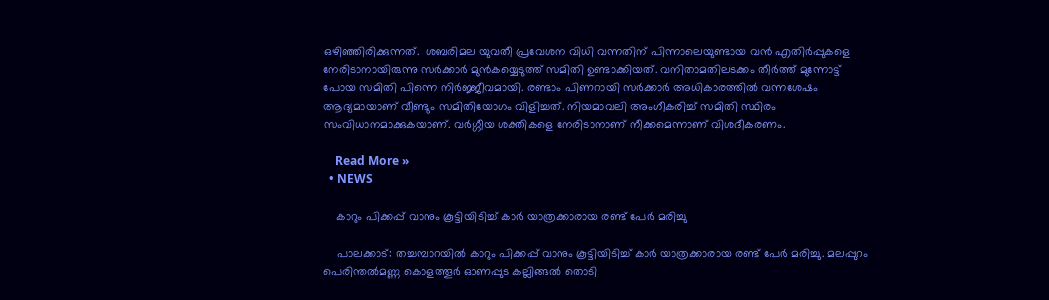ഒഴിഞ്ഞിരിക്കുന്നത്.  ശബരിമല യുവതീ പ്രവേശന വിധി വന്നതിന് പിന്നാലെയുണ്ടായ വന്‍ എതിര്‍പ്പുകളെ നേരിടാനായിരുന്നു സര്‍ക്കാര്‍ മുന്‍കയ്യെടുത്ത് സമിതി ഉണ്ടാക്കിയത്. വനിതാമതിലടക്കം തീര്‍ത്ത് മുന്നോട്ട് പോയ സമിതി പിന്നെ നിര്‍ജ്ജീവമായി. രണ്ടാം പിണറായി സര്‍ക്കാര്‍ അധികാരത്തില്‍ വന്നശേഷം ആദ്യമായാണ് വീണ്ടും സമിതിയോഗം വിളിച്ചത്. നിയമാവലി അംഗീകരിച്ച് സമിതി സ്ഥിരം സംവിധാനമാക്കുകയാണ്. വര്‍ഗ്ഗീയ ശക്തികളെ നേരിടാനാണ് നീക്കമെന്നാണ് വിശദീകരണം.

    Read More »
  • NEWS

    കാറും പിക്കപ്പ് വാനും കൂട്ടിയിടിച്ച്‌ കാര്‍ യാത്രക്കാരായ രണ്ട് പേര്‍ മരിച്ചു

    പാലക്കാട്: തച്ചമ്പാറയിൽ കാറും പിക്കപ്പ് വാനും കൂട്ടിയിടിച്ച്‌ കാര്‍ യാത്രക്കാരായ രണ്ട് പേര്‍ മരിച്ചു. മലപ്പുറം പെരിന്തല്‍മണ്ണ കൊളത്തൂര്‍ ഓണപ്പുട കല്ലിങ്ങല്‍ തൊടി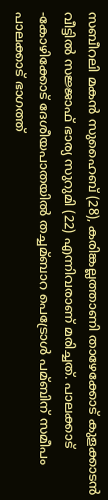സബീറലി മകന്‍ സുഹൈബ് (28), കരിങ്കല്ലത്താണി താഴേക്കോട് കുളക്കാടന്‍ വീട്ടില്‍ സജ്ജാഫ് ഭാര്യ സുറുമി (22) എന്നിവരാണ് മരിച്ചത്. പാലക്കാട് -കോഴിക്കോട് ദേശീയപാതയില്‍ തച്ചമ്ബാറ പെട്രോള്‍ പമ്ബിന് സമീപം പാലക്കാട് ഭാഗത്ത്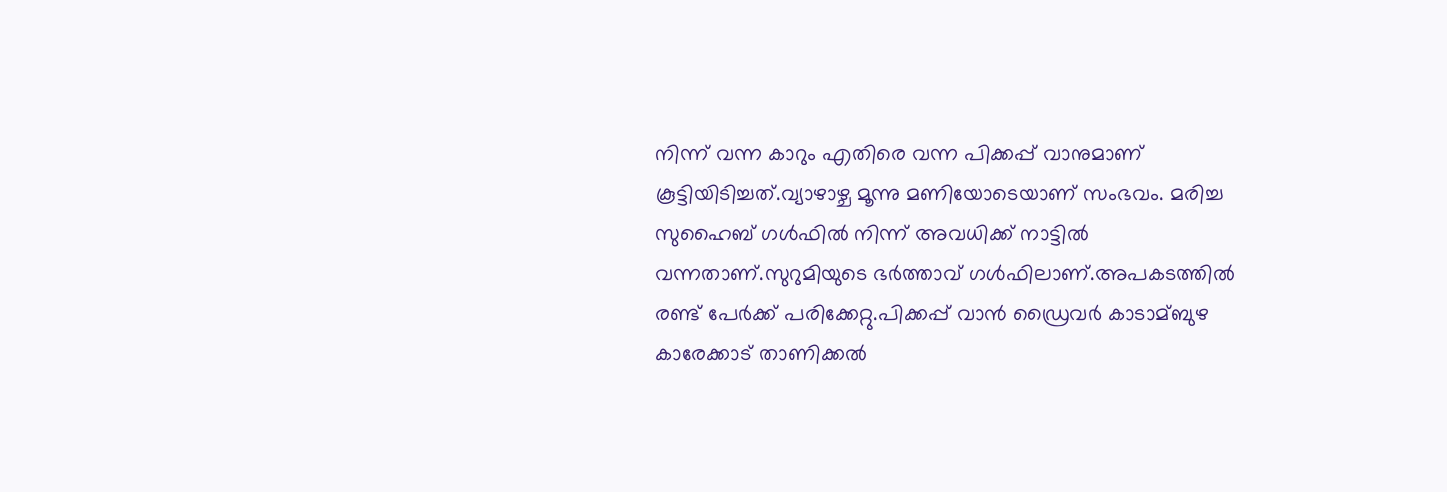നിന്ന് വന്ന കാറും എതിരെ വന്ന പിക്കപ്പ് വാനുമാണ് കൂട്ടിയിടിച്ചത്.വ്യാഴാഴ്ച മൂന്നു മണിയോടെയാണ് സംഭവം. മരിച്ച സുഹൈബ് ഗള്‍ഫില്‍ നിന്ന് അവധിക്ക് നാട്ടില്‍ വന്നതാണ്.സുറുമിയുടെ ഭര്‍ത്താവ് ഗള്‍ഫിലാണ്.അപകടത്തില്‍ രണ്ട് പേര്‍ക്ക് പരിക്കേറ്റു.പിക്കപ്പ് വാന്‍ ഡ്രൈവര്‍ കാടാമ്ബുഴ കാരേക്കാട് താണിക്കല്‍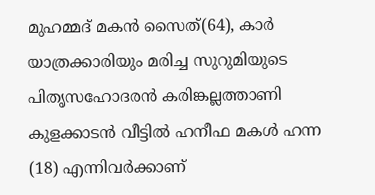മുഹമ്മദ് മകന്‍ സൈത്(64), കാര്‍ യാത്രക്കാരിയും മരിച്ച സുറുമിയുടെ പിതൃസഹോദരന്‍ കരിങ്കല്ലത്താണി കുളക്കാടന്‍ വീട്ടില്‍ ഹനീഫ മകള്‍ ഹന്ന (18) എന്നിവർക്കാണ്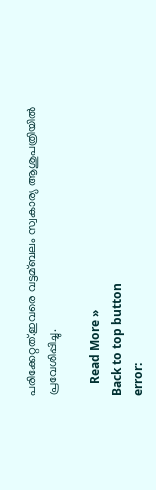പരിക്കേറ്റത്.ഇവരെ വട്ടമ്ബലം സ്വകാര്യ ആശുപത്രിയില്‍ പ്രവേശിപ്പിച്ചു.

    Read More »
Back to top button
error: